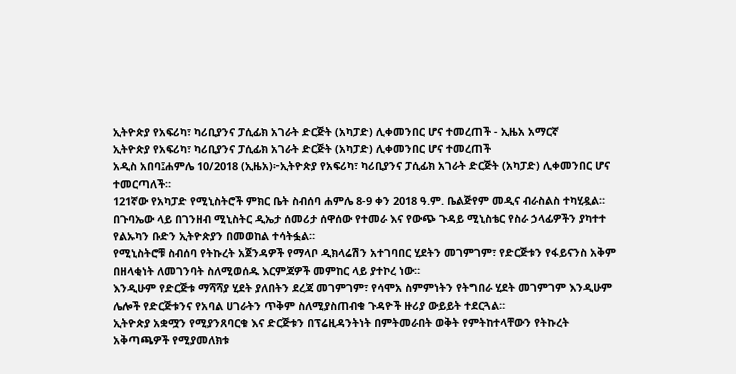ኢትዮጵያ የአፍሪካ፣ ካሪቢያንና ፓሲፊክ አገራት ድርጅት (አካፓድ) ሊቀመንበር ሆና ተመረጠች - ኢዜአ አማርኛ
ኢትዮጵያ የአፍሪካ፣ ካሪቢያንና ፓሲፊክ አገራት ድርጅት (አካፓድ) ሊቀመንበር ሆና ተመረጠች
አዲስ አበባ፤ሐምሌ 10/2018 (ኢዜአ)፦ኢትዮጵያ የአፍሪካ፣ ካሪቢያንና ፓሲፊክ አገራት ድርጅት (አካፓድ) ሊቀመንበር ሆና ተመርጣለች።
121ኛው የአካፓድ የሚኒስትሮች ምክር ቤት ስብሰባ ሐምሌ 8-9 ቀን 2018 ዓ.ም. ቤልጅየም መዲና ብራስልስ ተካሂዷል።
በጉባኤው ላይ በገንዘብ ሚኒስትር ዲኤታ ሰመሪታ ሰዋሰው የተመራ እና የውጭ ጉዳይ ሚኒስቴር የስራ ኃላፊዎችን ያካተተ የልኡካን ቡድን ኢትዮጵያን በመወከል ተሳትፏል።
የሚኒስትሮቹ ስብሰባ የትኩረት አጀንዳዎች የማላቦ ዲክላሬሽን አተገባበር ሂደትን መገምገም፣ የድርጅቱን የፋይናንስ አቅም በዘላቂነት ለመገንባት ስለሚወሰዱ እርምጃዎች መምከር ላይ ያተኮረ ነው።
እንዲሁም የድርጅቱ ማሻሻያ ሂደት ያለበትን ደረጃ መገምገም፣ የሳሞአ ስምምነትን የትግበራ ሂደት መገምገም እንዲሁም ሌሎች የድርጅቱንና የአባል ሀገራትን ጥቅም ስለሚያስጠብቁ ጉዳዮች ዙሪያ ውይይት ተደርጓል።
ኢትዮጵያ አቋሟን የሚያንጸባርቁ እና ድርጅቱን በፕሬዚዳንትነት በምትመራበት ወቅት የምትከተላቸውን የትኩረት አቅጣጫዎች የሚያመለክቱ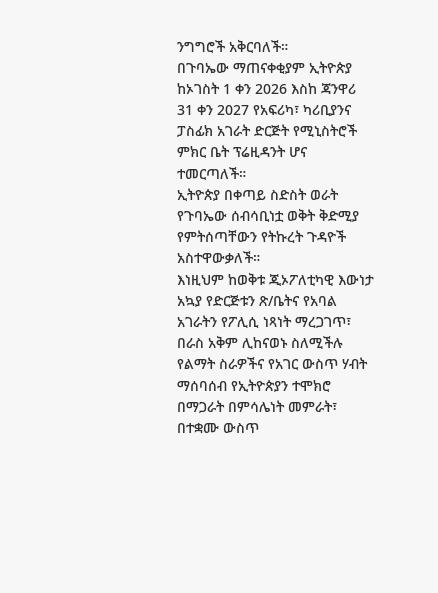ንግግሮች አቅርባለች።
በጉባኤው ማጠናቀቂያም ኢትዮጵያ ከኦገስት 1 ቀን 2026 እስከ ጃንዋሪ 31 ቀን 2027 የአፍሪካ፣ ካሪቢያንና ፓስፊክ አገራት ድርጅት የሚኒስትሮች ምክር ቤት ፕሬዚዳንት ሆና ተመርጣለች።
ኢትዮጵያ በቀጣይ ስድስት ወራት የጉባኤው ሰብሳቢነቷ ወቅት ቅድሚያ የምትሰጣቸውን የትኩረት ጉዳዮች አስተዋውቃለች።
እነዚህም ከወቅቱ ጂኦፖለቲካዊ እውነታ አኳያ የድርጅቱን ጽ/ቤትና የአባል አገራትን የፖሊሲ ነጻነት ማረጋገጥ፣ በራስ አቅም ሊከናወኑ ስለሚችሉ የልማት ስራዎችና የአገር ውስጥ ሃብት ማሰባሰብ የኢትዮጵያን ተሞክሮ በማጋራት በምሳሌነት መምራት፣ በተቋሙ ውስጥ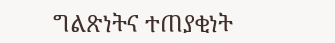ግልጽነትና ተጠያቂነት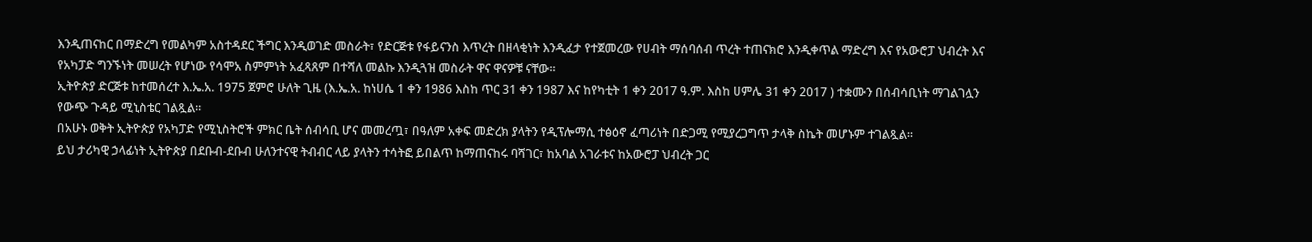እንዲጠናከር በማድረግ የመልካም አስተዳደር ችግር እንዲወገድ መስራት፣ የድርጅቱ የፋይናንስ እጥረት በዘላቂነት እንዲፈታ የተጀመረው የሀብት ማሰባሰብ ጥረት ተጠናክሮ እንዲቀጥል ማድረግ እና የአውሮፓ ህብረት እና የአካፓድ ግንኙነት መሠረት የሆነው የሳሞአ ስምምነት አፈጻጸም በተሻለ መልኩ እንዲጓዝ መስራት ዋና ዋናዎቹ ናቸው።
ኢትዮጵያ ድርጅቱ ከተመሰረተ እ.ኤ.አ. 1975 ጀምሮ ሁለት ጊዜ (እ.ኤ.አ. ከነሀሴ 1 ቀን 1986 እስከ ጥር 31 ቀን 1987 እና ከየካቲት 1 ቀን 2017 ዓ.ም. እስከ ሀምሌ 31 ቀን 2017 ) ተቋሙን በሰብሳቢነት ማገልገሏን የውጭ ጉዳይ ሚኒስቴር ገልጿል።
በአሁኑ ወቅት ኢትዮጵያ የአካፓድ የሚኒስትሮች ምክር ቤት ሰብሳቢ ሆና መመረጧ፣ በዓለም አቀፍ መድረክ ያላትን የዲፕሎማሲ ተፅዕኖ ፈጣሪነት በድጋሚ የሚያረጋግጥ ታላቅ ስኬት መሆኑም ተገልጿል።
ይህ ታሪካዊ ኃላፊነት ኢትዮጵያ በደቡብ-ደቡብ ሁለንተናዊ ትብብር ላይ ያላትን ተሳትፎ ይበልጥ ከማጠናከሩ ባሻገር፣ ከአባል አገራቱና ከአውሮፓ ህብረት ጋር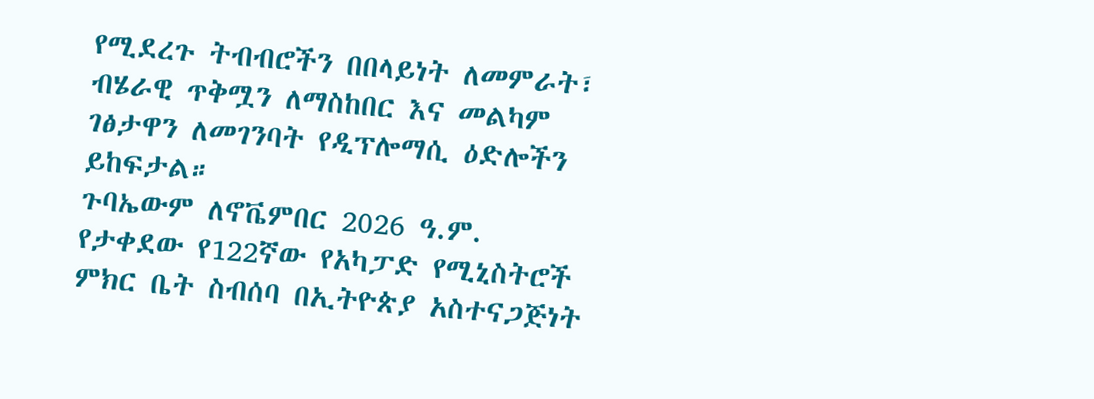የሚደረጉ ትብብሮችን በበላይነት ለመምራት፣ ብሄራዊ ጥቅሟን ለማስከበር እና መልካም ገፅታዋን ለመገንባት የዲፕሎማሲ ዕድሎችን ይከፍታል።
ጉባኤውም ለኖቬምበር 2026 ዓ.ም. የታቀደው የ122ኛው የአካፓድ የሚኒስትሮች ምክር ቤት ስብሰባ በኢትዮጵያ አስተናጋጅነት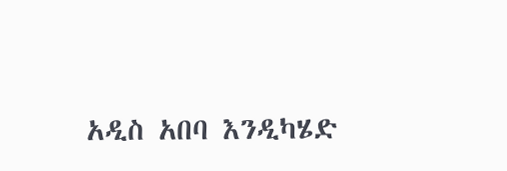አዲስ አበባ እንዲካሄድ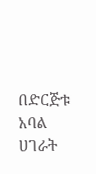በድርጅቱ አባል ሀገራት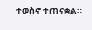ተወስኖ ተጠናቋል።